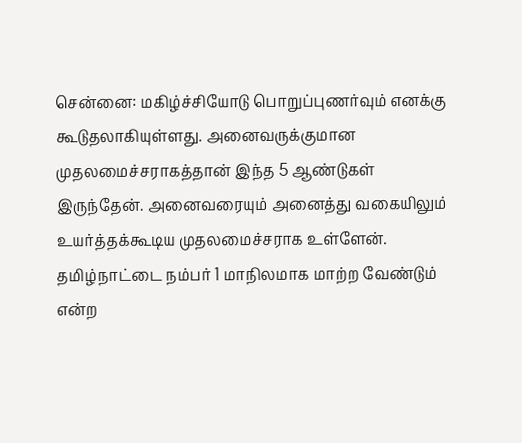சென்னை: மகிழ்ச்சியோடு பொறுப்புணர்வும் எனக்கு கூடுதலாகியுள்ளது. அனைவருக்குமான முதலமைச்சராகத்தான் இந்த 5 ஆண்டுகள் இருந்தேன். அனைவரையும் அனைத்து வகையிலும் உயர்த்தக்கூடிய முதலமைச்சராக உள்ளேன். தமிழ்நாட்டை நம்பர் 1 மாநிலமாக மாற்ற வேண்டும் என்ற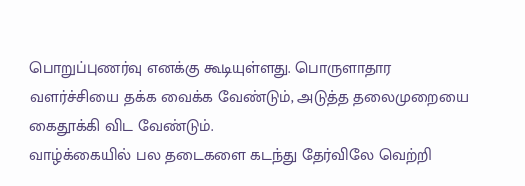பொறுப்புணர்வு எனக்கு கூடியுள்ளது. பொருளாதார வளர்ச்சியை தக்க வைக்க வேண்டும், அடுத்த தலைமுறையை கைதூக்கி விட வேண்டும்.
வாழ்க்கையில் பல தடைகளை கடந்து தேர்விலே வெற்றி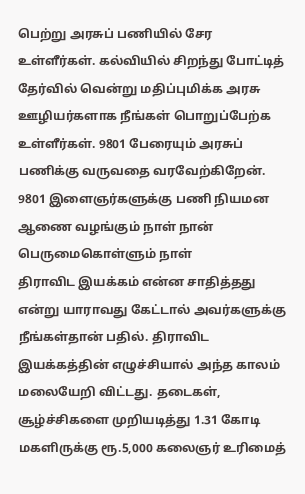பெற்று அரசுப் பணியில் சேர உள்ளீர்கள். கல்வியில் சிறந்து போட்டித் தேர்வில் வென்று மதிப்புமிக்க அரசு ஊழியர்களாக நீங்கள் பொறுப்பேற்க உள்ளீர்கள். 9801 பேரையும் அரசுப் பணிக்கு வருவதை வரவேற்கிறேன். 9801 இளைஞர்களுக்கு பணி நியமன ஆணை வழங்கும் நாள் நான் பெருமைகொள்ளும் நாள்
திராவிட இயக்கம் என்ன சாதித்தது என்று யாராவது கேட்டால் அவர்களுக்கு நீங்கள்தான் பதில். திராவிட இயக்கத்தின் எழுச்சியால் அந்த காலம் மலையேறி விட்டது. தடைகள், சூழ்ச்சிகளை முறியடித்து 1.31 கோடி மகளிருக்கு ரூ.5,000 கலைஞர் உரிமைத்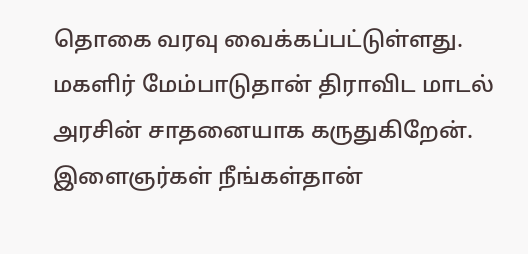தொகை வரவு வைக்கப்பட்டுள்ளது. மகளிர் மேம்பாடுதான் திராவிட மாடல் அரசின் சாதனையாக கருதுகிறேன். இளைஞர்கள் நீங்கள்தான்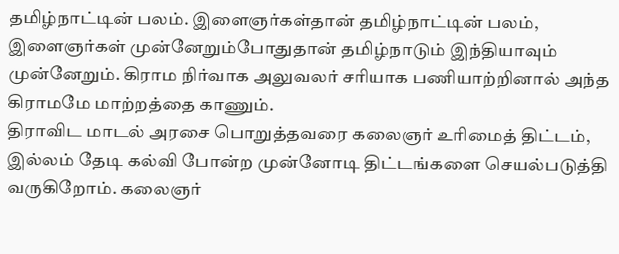தமிழ்நாட்டின் பலம். இளைஞர்கள்தான் தமிழ்நாட்டின் பலம், இளைஞர்கள் முன்னேறும்போதுதான் தமிழ்நாடும் இந்தியாவும் முன்னேறும். கிராம நிர்வாக அலுவலர் சரியாக பணியாற்றினால் அந்த கிராமமே மாற்றத்தை காணும்.
திராவிட மாடல் அரசை பொறுத்தவரை கலைஞர் உரிமைத் திட்டம், இல்லம் தேடி கல்வி போன்ற முன்னோடி திட்டங்களை செயல்படுத்தி வருகிறோம். கலைஞர்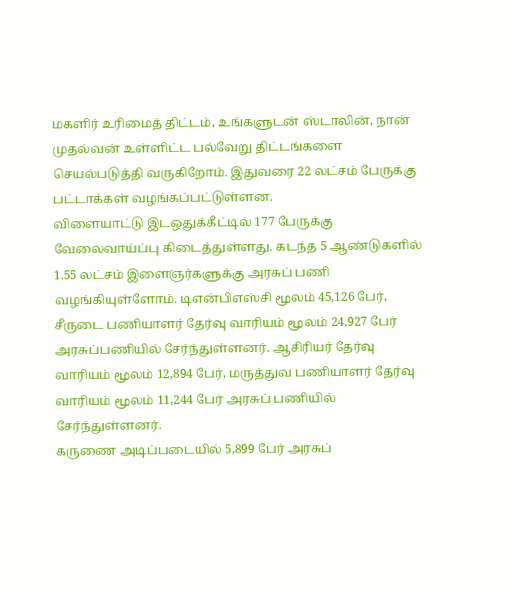மகளிர் உரிமைத் திட்டம், உங்களுடன் ஸ்டாலின், நான் முதல்வன் உள்ளிட்ட பல்வேறு திட்டங்களை செயல்படுத்தி வருகிறோம். இதுவரை 22 லட்சம் பேருக்கு பட்டாக்கள் வழங்கப்பட்டுள்ளன.
விளையாட்டு இடஒதுக்கீட்டில் 177 பேருக்கு வேலைவாய்ப்பு கிடைத்துள்ளது. கடந்த 5 ஆண்டுகளில் 1.55 லட்சம் இளைஞர்களுக்கு அரசுப் பணி வழங்கியுள்ளோம். டிஎன்பிஎஸ்சி மூலம் 45,126 பேர், சீருடை பணியாளர் தேர்வு வாரியம் மூலம் 24,927 பேர் அரசுப்பணியில் சேர்ந்துள்ளனர். ஆசிரியர் தேர்வு வாரியம் மூலம் 12,894 பேர், மருத்துவ பணியாளர் தேர்வு வாரியம் மூலம் 11,244 பேர் அரசுப் பணியில் சேர்ந்துள்ளனர்.
கருணை அடிப்படையில் 5,899 பேர் அரசுப்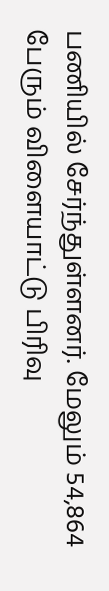பணியில் சேர்ந்துள்ளனர். மேலும் 54,864 பேரும் விளையாட்டு பிரிவு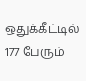ஒதுக்கீட்டில் 177 பேரும்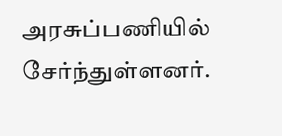அரசுப்பணியில் சேர்ந்துள்ளனர்.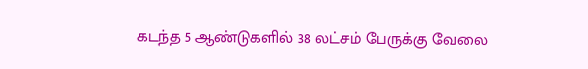கடந்த 5 ஆண்டுகளில் 38 லட்சம் பேருக்கு வேலை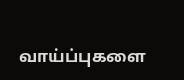வாய்ப்புகளை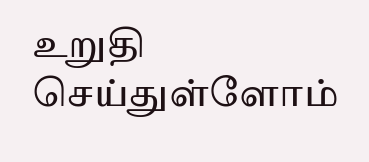உறுதி செய்துள்ளோம்